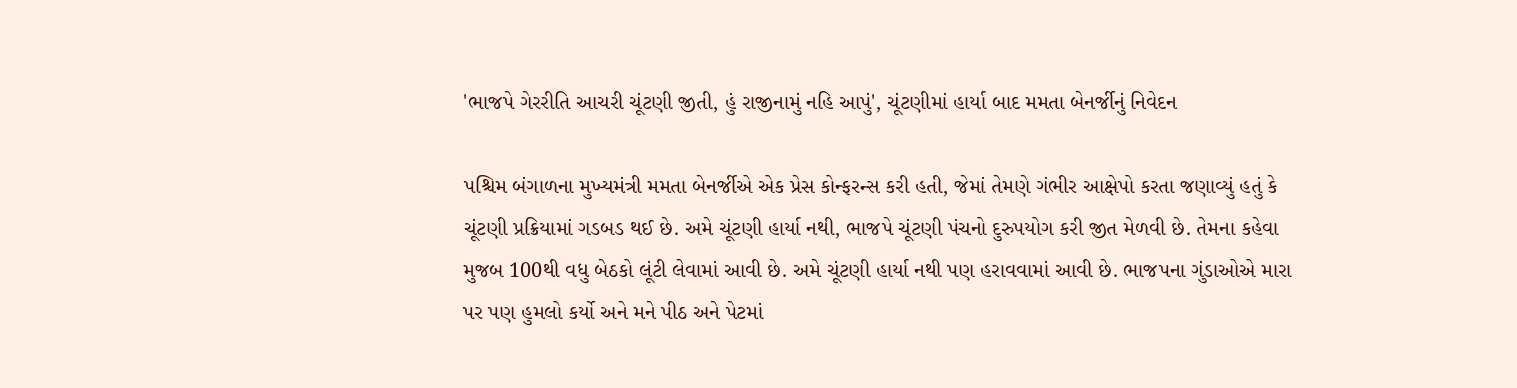'ભાજપે ગેરરીતિ આચરી ચૂંટણી જીતી, હું રાજીનામું નહિ આપું', ચૂંટણીમાં હાર્યા બાદ મમતા બેનર્જીનું નિવેદન

પશ્ચિમ બંગાળના મુખ્યમંત્રી મમતા બેનર્જીએ એક પ્રેસ કોન્ફરન્સ કરી હતી, જેમાં તેમણે ગંભીર આક્ષેપો કરતા જણાવ્યું હતું કે ચૂંટણી પ્રક્રિયામાં ગડબડ થઈ છે. અમે ચૂંટણી હાર્યા નથી, ભાજપે ચૂંટણી પંચનો દુરુપયોગ કરી જીત મેળવી છે. તેમના કહેવા મુજબ 100થી વધુ બેઠકો લૂંટી લેવામાં આવી છે. અમે ચૂંટણી હાર્યા નથી પણ હરાવવામાં આવી છે. ભાજપના ગુંડાઓએ મારા પર પણ હુમલો કર્યો અને મને પીઠ અને પેટમાં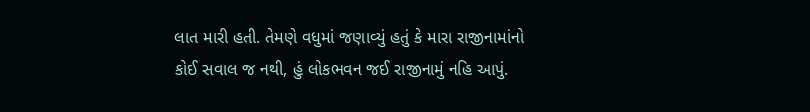લાત મારી હતી. તેમણે વધુમાં જણાવ્યું હતું કે મારા રાજીનામાંનો કોઈ સવાલ જ નથી, હું લોકભવન જઈ રાજીનામું નહિ આપું.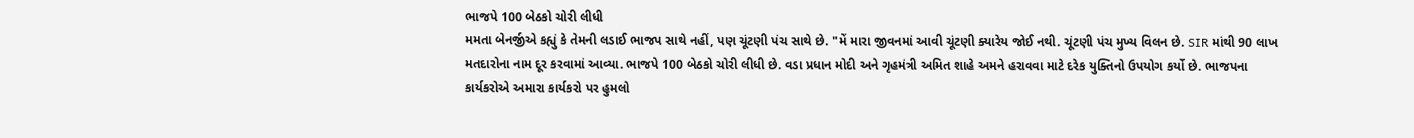ભાજપે 100 બેઠકો ચોરી લીધી
મમતા બેનર્જીએ કહ્યું કે તેમની લડાઈ ભાજપ સાથે નહીં, પણ ચૂંટણી પંચ સાથે છે. "મેં મારા જીવનમાં આવી ચૂંટણી ક્યારેય જોઈ નથી. ચૂંટણી પંચ મુખ્ય વિલન છે. SIR માંથી 90 લાખ મતદારોના નામ દૂર કરવામાં આવ્યા. ભાજપે 100 બેઠકો ચોરી લીધી છે. વડા પ્રધાન મોદી અને ગૃહમંત્રી અમિત શાહે અમને હરાવવા માટે દરેક યુક્તિનો ઉપયોગ કર્યો છે. ભાજપના કાર્યકરોએ અમારા કાર્યકરો પર હુમલો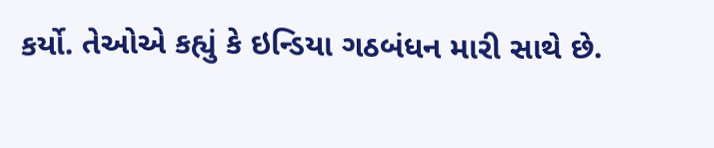કર્યો. તેઓએ કહ્યું કે ઇન્ડિયા ગઠબંધન મારી સાથે છે.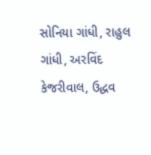સોનિયા ગાંધી, રાહુલ ગાંધી, અરવિંદ કેજરીવાલ, ઉદ્ધવ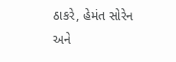ઠાકરે, હેમંત સોરેન અને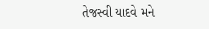તેજસ્વી યાદવે મને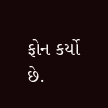ફોન કર્યો છે.